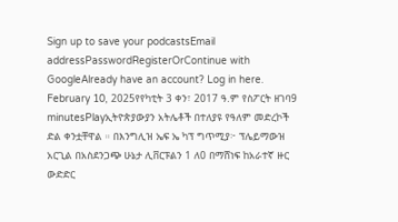Sign up to save your podcastsEmail addressPasswordRegisterOrContinue with GoogleAlready have an account? Log in here.
February 10, 2025የየካቲት 3 ቀን፣ 2017 ዓ.ም የስፖርት ዘገባ9 minutesPlayኢትዮጵያውያን አትሌቶች በተለያዩ የዓለም መድረኮች ድል ቀንቷቸዋል ። በእንግሊዝ ኤፍ ኤ ካፕ ግጥሚያ፦ ፕሌይማውዝ አርጊል በአስደንጋጭ ሁኔታ ሊቨርፑልን 1 ለ0 በማሸነፍ ከአራተኛ ዙር ውድድር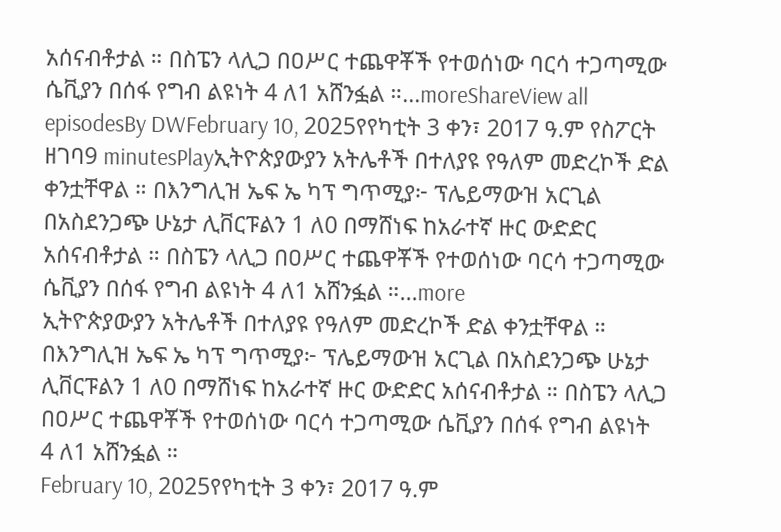አሰናብቶታል ። በስፔን ላሊጋ በዐሥር ተጨዋቾች የተወሰነው ባርሳ ተጋጣሚው ሴቪያን በሰፋ የግብ ልዩነት 4 ለ1 አሸንፏል ።...moreShareView all episodesBy DWFebruary 10, 2025የየካቲት 3 ቀን፣ 2017 ዓ.ም የስፖርት ዘገባ9 minutesPlayኢትዮጵያውያን አትሌቶች በተለያዩ የዓለም መድረኮች ድል ቀንቷቸዋል ። በእንግሊዝ ኤፍ ኤ ካፕ ግጥሚያ፦ ፕሌይማውዝ አርጊል በአስደንጋጭ ሁኔታ ሊቨርፑልን 1 ለ0 በማሸነፍ ከአራተኛ ዙር ውድድር አሰናብቶታል ። በስፔን ላሊጋ በዐሥር ተጨዋቾች የተወሰነው ባርሳ ተጋጣሚው ሴቪያን በሰፋ የግብ ልዩነት 4 ለ1 አሸንፏል ።...more
ኢትዮጵያውያን አትሌቶች በተለያዩ የዓለም መድረኮች ድል ቀንቷቸዋል ። በእንግሊዝ ኤፍ ኤ ካፕ ግጥሚያ፦ ፕሌይማውዝ አርጊል በአስደንጋጭ ሁኔታ ሊቨርፑልን 1 ለ0 በማሸነፍ ከአራተኛ ዙር ውድድር አሰናብቶታል ። በስፔን ላሊጋ በዐሥር ተጨዋቾች የተወሰነው ባርሳ ተጋጣሚው ሴቪያን በሰፋ የግብ ልዩነት 4 ለ1 አሸንፏል ።
February 10, 2025የየካቲት 3 ቀን፣ 2017 ዓ.ም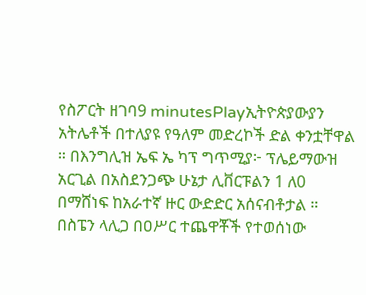የስፖርት ዘገባ9 minutesPlayኢትዮጵያውያን አትሌቶች በተለያዩ የዓለም መድረኮች ድል ቀንቷቸዋል ። በእንግሊዝ ኤፍ ኤ ካፕ ግጥሚያ፦ ፕሌይማውዝ አርጊል በአስደንጋጭ ሁኔታ ሊቨርፑልን 1 ለ0 በማሸነፍ ከአራተኛ ዙር ውድድር አሰናብቶታል ። በስፔን ላሊጋ በዐሥር ተጨዋቾች የተወሰነው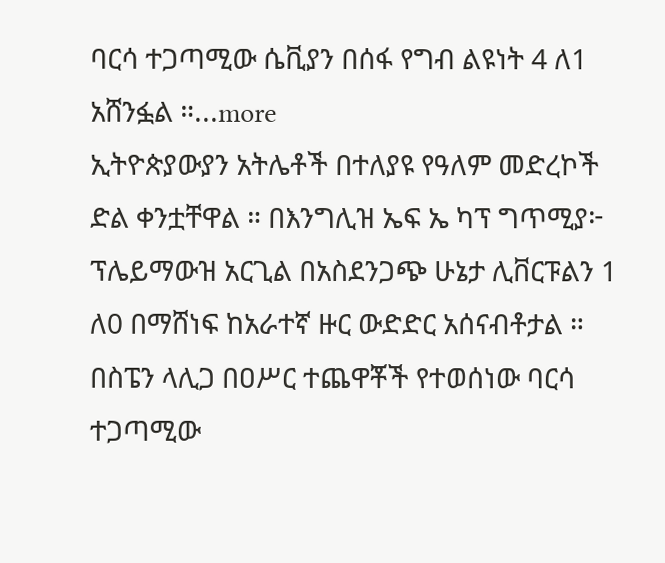ባርሳ ተጋጣሚው ሴቪያን በሰፋ የግብ ልዩነት 4 ለ1 አሸንፏል ።...more
ኢትዮጵያውያን አትሌቶች በተለያዩ የዓለም መድረኮች ድል ቀንቷቸዋል ። በእንግሊዝ ኤፍ ኤ ካፕ ግጥሚያ፦ ፕሌይማውዝ አርጊል በአስደንጋጭ ሁኔታ ሊቨርፑልን 1 ለ0 በማሸነፍ ከአራተኛ ዙር ውድድር አሰናብቶታል ። በስፔን ላሊጋ በዐሥር ተጨዋቾች የተወሰነው ባርሳ ተጋጣሚው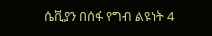ሴቪያን በሰፋ የግብ ልዩነት 4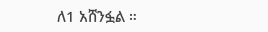ለ1 አሸንፏል ።